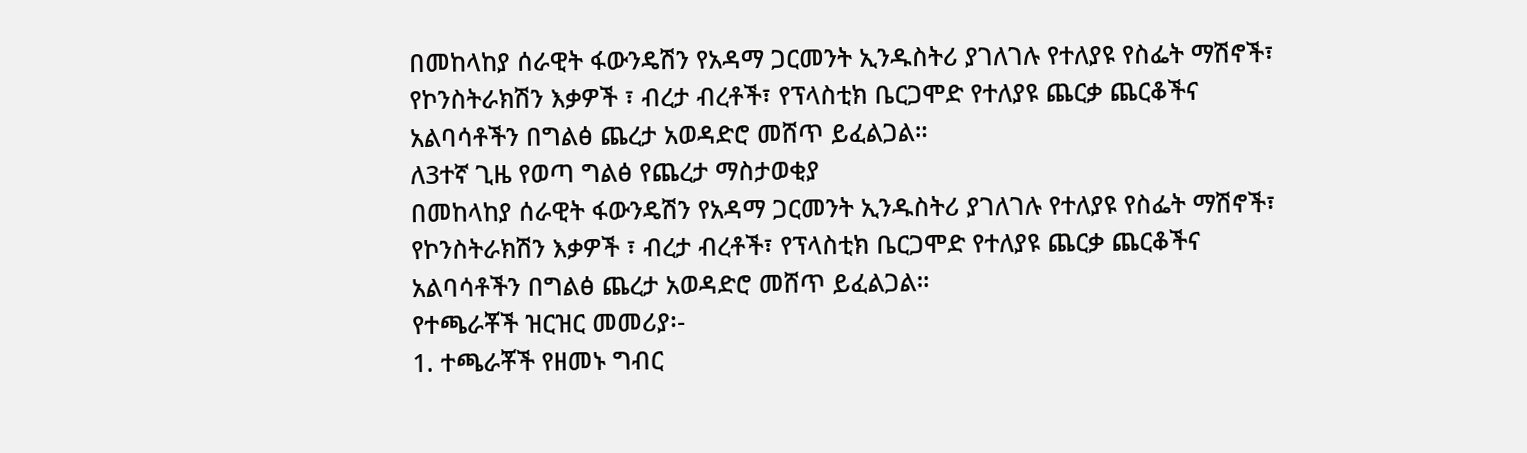በመከላከያ ሰራዊት ፋውንዴሽን የአዳማ ጋርመንት ኢንዱስትሪ ያገለገሉ የተለያዩ የስፌት ማሽኖች፣ የኮንስትራክሽን እቃዎች ፣ ብረታ ብረቶች፣ የፕላስቲክ ቤርጋሞድ የተለያዩ ጨርቃ ጨርቆችና አልባሳቶችን በግልፅ ጨረታ አወዳድሮ መሸጥ ይፈልጋል።
ለ3ተኛ ጊዜ የወጣ ግልፅ የጨረታ ማስታወቂያ
በመከላከያ ሰራዊት ፋውንዴሽን የአዳማ ጋርመንት ኢንዱስትሪ ያገለገሉ የተለያዩ የስፌት ማሽኖች፣ የኮንስትራክሽን እቃዎች ፣ ብረታ ብረቶች፣ የፕላስቲክ ቤርጋሞድ የተለያዩ ጨርቃ ጨርቆችና አልባሳቶችን በግልፅ ጨረታ አወዳድሮ መሸጥ ይፈልጋል።
የተጫራቾች ዝርዝር መመሪያ፡-
1. ተጫራቾች የዘመኑ ግብር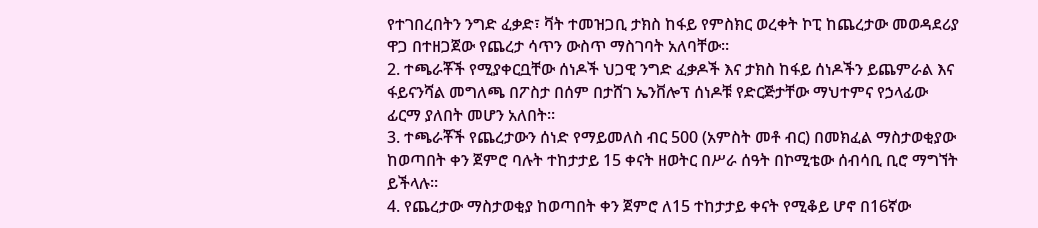የተገበረበትን ንግድ ፈቃድ፣ ቫት ተመዝጋቢ ታክስ ከፋይ የምስክር ወረቀት ኮፒ ከጨረታው መወዳደሪያ ዋጋ በተዘጋጀው የጨረታ ሳጥን ውስጥ ማስገባት አለባቸው።
2. ተጫራቾች የሚያቀርቧቸው ሰነዶች ህጋዊ ንግድ ፈቃዶች እና ታክስ ከፋይ ሰነዶችን ይጨምራል እና ፋይናንሻል መግለጫ በፖስታ በሰም በታሸገ ኤንቨሎፕ ሰነዶቹ የድርጅታቸው ማህተምና የኃላፊው ፊርማ ያለበት መሆን አለበት።
3. ተጫራቾች የጨረታውን ሰነድ የማይመለስ ብር 500 (አምስት መቶ ብር) በመክፈል ማስታወቂያው ከወጣበት ቀን ጀምሮ ባሉት ተከታታይ 15 ቀናት ዘወትር በሥራ ሰዓት በኮሚቴው ሰብሳቢ ቢሮ ማግኘት ይችላሉ።
4. የጨረታው ማስታወቂያ ከወጣበት ቀን ጀምሮ ለ15 ተከታታይ ቀናት የሚቆይ ሆኖ በ16ኛው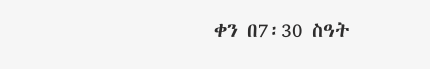ቀን በ7፡30 ስዓት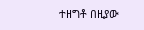ተዘግቶ በዚያው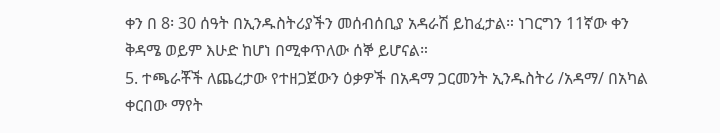ቀን በ 8፡ 30 ሰዓት በኢንዱስትሪያችን መሰብሰቢያ አዳራሽ ይከፈታል። ነገርግን 11ኛው ቀን ቅዳሜ ወይም እሁድ ከሆነ በሚቀጥለው ሰኞ ይሆናል።
5. ተጫራቾች ለጨረታው የተዘጋጀውን ዕቃዎች በአዳማ ጋርመንት ኢንዱስትሪ /አዳማ/ በአካል ቀርበው ማየት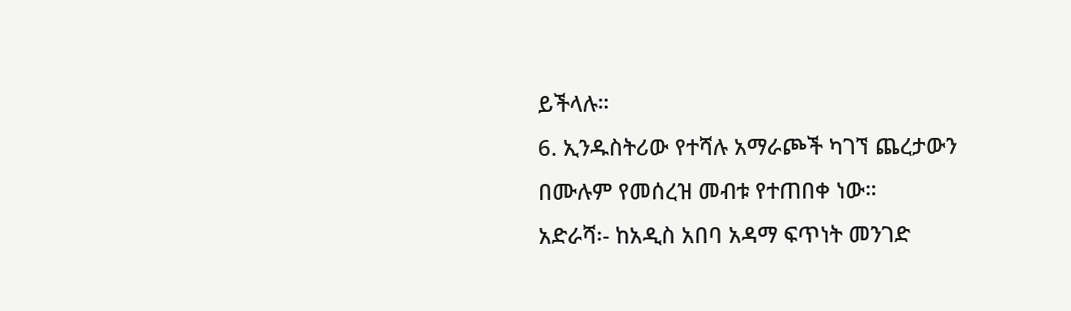ይችላሉ።
6. ኢንዱስትሪው የተሻሉ አማራጮች ካገኘ ጨረታውን በሙሉም የመሰረዝ መብቱ የተጠበቀ ነው።
አድራሻ፡- ከአዲስ አበባ አዳማ ፍጥነት መንገድ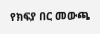የክፍያ በር መውጫ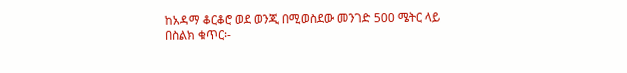ከአዳማ ቆርቆሮ ወደ ወንጂ በሚወስደው መንገድ 500 ሜትር ላይ
በስልክ ቁጥር፡-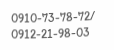0910-73-78-72/ 0912-21-98-03